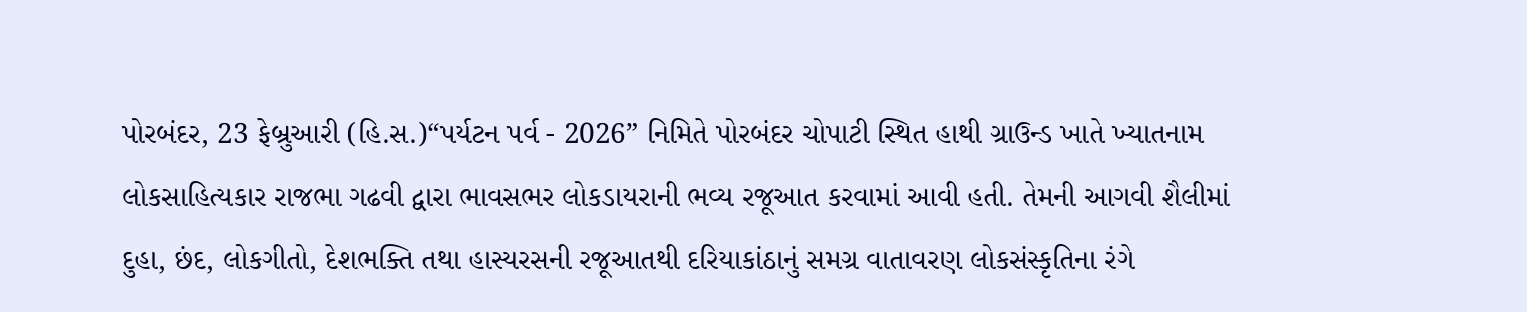પોરબંદર, 23 ફેબ્રુઆરી (હિ.સ.)“પર્યટન પર્વ - 2026” નિમિતે પોરબંદર ચોપાટી સ્થિત હાથી ગ્રાઉન્ડ ખાતે ખ્યાતનામ લોકસાહિત્યકાર રાજભા ગઢવી દ્વારા ભાવસભર લોકડાયરાની ભવ્ય રજૂઆત કરવામાં આવી હતી. તેમની આગવી શૈલીમાં દુહા, છંદ, લોકગીતો, દેશભક્તિ તથા હાસ્યરસની રજૂઆતથી દરિયાકાંઠાનું સમગ્ર વાતાવરણ લોકસંસ્કૃતિના રંગે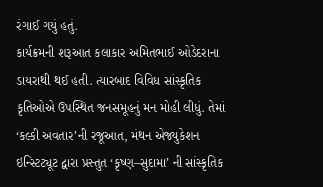રંગાઈ ગયું હતું.
કાર્યક્રમની શરૂઆત કલાકાર અમિતભાઈ ઓડેદરાના ડાયરાથી થઈ હતી. ત્યારબાદ વિવિધ સાંસ્કૃતિક કૃતિઓએ ઉપસ્થિત જનસમૂહનું મન મોહી લીધું. તેમાં ‘કલ્કી અવતાર’ની રજૂઆત, મંથન એજ્યુકેશન ઇન્સ્ટિટ્યૂટ દ્વારા પ્રસ્તુત ‘કૃષ્ણ–સુદામા’ ની સાંસ્કૃતિક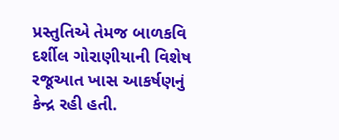પ્રસ્તુતિએ તેમજ બાળકવિ દર્શીલ ગોરાણીયાની વિશેષ રજૂઆત ખાસ આકર્ષણનું કેન્દ્ર રહી હતી.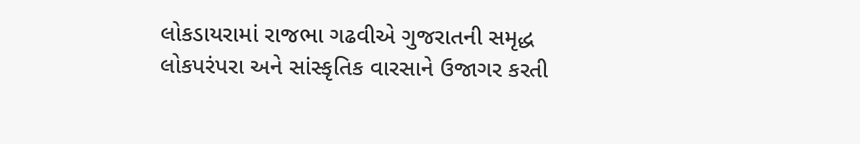લોકડાયરામાં રાજભા ગઢવીએ ગુજરાતની સમૃદ્ધ લોકપરંપરા અને સાંસ્કૃતિક વારસાને ઉજાગર કરતી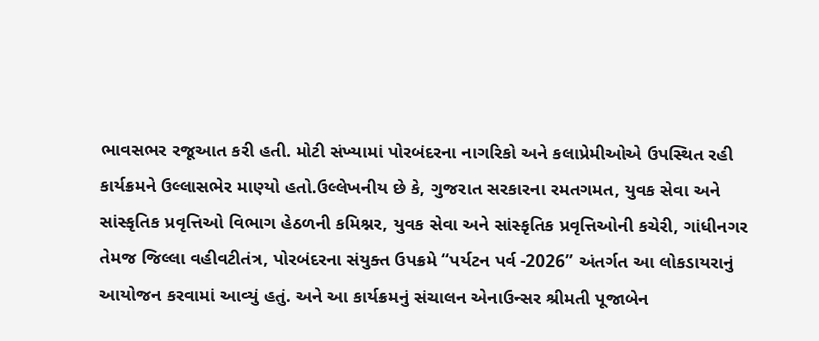ભાવસભર રજૂઆત કરી હતી. મોટી સંખ્યામાં પોરબંદરના નાગરિકો અને કલાપ્રેમીઓએ ઉપસ્થિત રહી કાર્યક્રમને ઉલ્લાસભેર માણ્યો હતો.ઉલ્લેખનીય છે કે, ગુજરાત સરકારના રમતગમત, યુવક સેવા અને સાંસ્કૃતિક પ્રવૃત્તિઓ વિભાગ હેઠળની કમિશ્નર, યુવક સેવા અને સાંસ્કૃતિક પ્રવૃત્તિઓની કચેરી, ગાંધીનગર તેમજ જિલ્લા વહીવટીતંત્ર, પોરબંદરના સંયુક્ત ઉપક્રમે “પર્યટન પર્વ -2026” અંતર્ગત આ લોકડાયરાનું આયોજન કરવામાં આવ્યું હતું. અને આ કાર્યક્રમનું સંચાલન એનાઉન્સર શ્રીમતી પૂજાબેન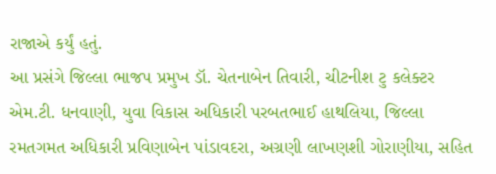રાજાએ કર્યું હતું.
આ પ્રસંગે જિલ્લા ભાજપ પ્રમુખ ડૉ. ચેતનાબેન તિવારી, ચીટનીશ ટુ કલેક્ટર એમ.ટી. ધનવાણી, યુવા વિકાસ અધિકારી પરબતભાઈ હાથલિયા, જિલ્લા રમતગમત અધિકારી પ્રવિણાબેન પાંડાવદરા, અગ્રણી લાખણશી ગોરાણીયા, સહિત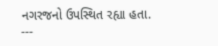નગરજનો ઉપસ્થિત રહ્યા હતા.
---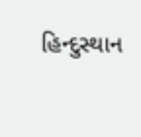હિન્દુસ્થાન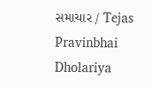સમાચાર / Tejas Pravinbhai Dholariya